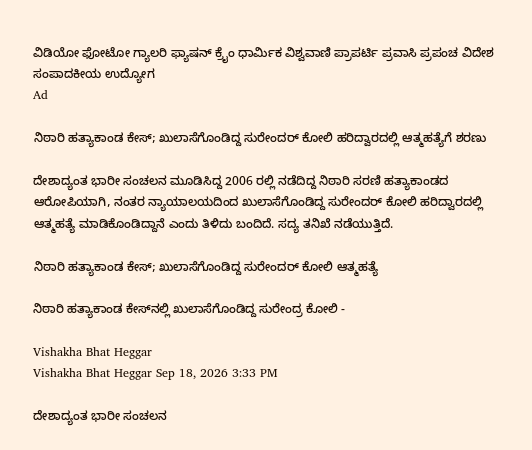ವಿಡಿಯೋ ಫೋಟೋ ಗ್ಯಾಲರಿ ಫ್ಯಾಷನ್ ಕ್ರೈಂ ಧಾರ್ಮಿಕ ವಿಶ್ವವಾಣಿ ಪ್ರಾಪರ್ಟಿ ಪ್ರವಾಸಿ ಪ್ರಪಂಚ ವಿದೇಶ ಸಂಪಾದಕೀಯ ಉದ್ಯೋಗ
Ad

ನಿಠಾರಿ ಹತ್ಯಾಕಾಂಡ ಕೇಸ್‌; ಖುಲಾಸೆಗೊಂಡಿದ್ದ ಸುರೇಂದರ್ ಕೋಲಿ ಹರಿದ್ವಾರದಲ್ಲಿ ಆತ್ಮಹತ್ಯೆಗೆ ಶರಣು

ದೇಶಾದ್ಯಂತ ಭಾರೀ ಸಂಚಲನ ಮೂಡಿಸಿದ್ದ 2006 ರಲ್ಲಿ ನಡೆದಿದ್ದ ನಿಠಾರಿ ಸರಣಿ ಹತ್ಯಾಕಾಂಡದ ಆರೋಪಿಯಾಗಿ, ನಂತರ ನ್ಯಾಯಾಲಯದಿಂದ ಖುಲಾಸೆಗೊಂಡಿದ್ದ ಸುರೇಂದರ್ ಕೋಲಿ ಹರಿದ್ವಾರದಲ್ಲಿ ಆತ್ಮಹತ್ಯೆ ಮಾಡಿಕೊಂಡಿದ್ದಾನೆ ಎಂದು ತಿಳಿದು ಬಂದಿದೆ. ಸದ್ಯ ತನಿಖೆ ನಡೆಯುತ್ತಿದೆ.

ನಿಠಾರಿ ಹತ್ಯಾಕಾಂಡ ಕೇಸ್‌; ಖುಲಾಸೆಗೊಂಡಿದ್ದ ಸುರೇಂದರ್ ಕೋಲಿ ಆತ್ಮಹತ್ಯೆ

ನಿಠಾರಿ ಹತ್ಯಾಕಾಂಡ ಕೇಸ್‌ನಲ್ಲಿ ಖುಲಾಸೆಗೊಂಡಿದ್ದ ಸುರೇಂದ್ರ ಕೋಲಿ -

Vishakha Bhat Heggar
Vishakha Bhat Heggar Sep 18, 2026 3:33 PM

ದೇಶಾದ್ಯಂತ ಭಾರೀ ಸಂಚಲನ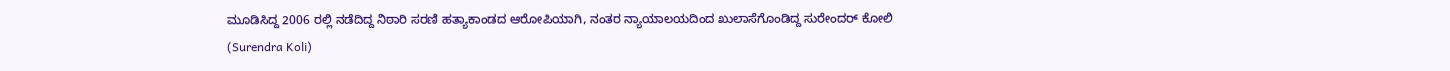ಮೂಡಿಸಿದ್ದ 2006 ರಲ್ಲಿ ನಡೆದಿದ್ದ ನಿಠಾರಿ ಸರಣಿ ಹತ್ಯಾಕಾಂಡದ ಆರೋಪಿಯಾಗಿ, ನಂತರ ನ್ಯಾಯಾಲಯದಿಂದ ಖುಲಾಸೆಗೊಂಡಿದ್ದ ಸುರೇಂದರ್ ಕೋಲಿ (Surendra Koli)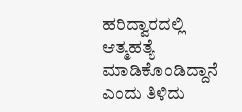ಹರಿದ್ವಾರದಲ್ಲಿ ಆತ್ಮಹತ್ಯೆ ಮಾಡಿಕೊಂಡಿದ್ದಾನೆ ಎಂದು ತಿಳಿದು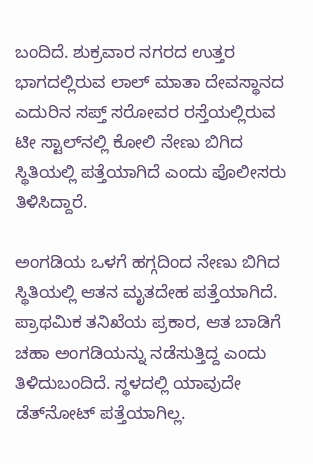ಬಂದಿದೆ. ಶುಕ್ರವಾರ ನಗರದ ಉತ್ತರ ಭಾಗದಲ್ಲಿರುವ ಲಾಲ್ ಮಾತಾ ದೇವಸ್ಥಾನದ ಎದುರಿನ ಸಪ್ತ್ ಸರೋವರ ರಸ್ತೆಯಲ್ಲಿರುವ ಟೀ ಸ್ಟಾಲ್‌ನಲ್ಲಿ ಕೋಲಿ ನೇಣು ಬಿಗಿದ ಸ್ಥಿತಿಯಲ್ಲಿ ಪತ್ತೆಯಾಗಿದೆ ಎಂದು ಪೊಲೀಸರು ತಿಳಿಸಿದ್ದಾರೆ.

ಅಂಗಡಿಯ ಒಳಗೆ ಹಗ್ಗದಿಂದ ನೇಣು ಬಿಗಿದ ಸ್ಥಿತಿಯಲ್ಲಿ ಆತನ ಮೃತದೇಹ ಪತ್ತೆಯಾಗಿದೆ. ಪ್ರಾಥಮಿಕ ತನಿಖೆಯ ಪ್ರಕಾರ, ಆತ ಬಾಡಿಗೆ ಚಹಾ ಅಂಗಡಿಯನ್ನು ನಡೆಸುತ್ತಿದ್ದ ಎಂದು ತಿಳಿದುಬಂದಿದೆ. ಸ್ಥಳದಲ್ಲಿ ಯಾವುದೇ ಡೆತ್‌ನೋಟ್ ಪತ್ತೆಯಾಗಿಲ್ಲ.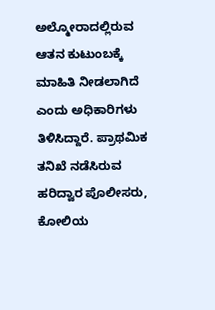ಅಲ್ಮೋರಾದಲ್ಲಿರುವ ಆತನ ಕುಟುಂಬಕ್ಕೆ ಮಾಹಿತಿ ನೀಡಲಾಗಿದೆ ಎಂದು ಅಧಿಕಾರಿಗಳು ತಿಳಿಸಿದ್ದಾರೆ. ಪ್ರಾಥಮಿಕ ತನಿಖೆ ನಡೆಸಿರುವ ಹರಿದ್ವಾರ ಪೊಲೀಸರು, ಕೋಲಿಯ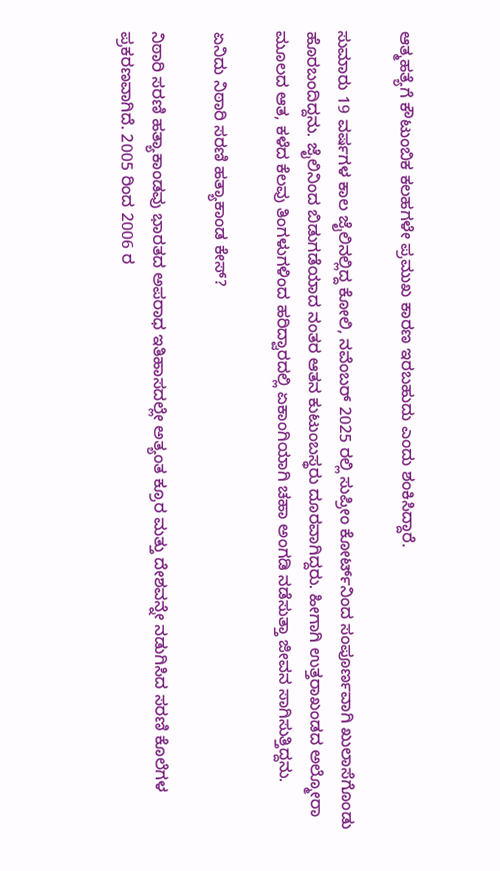ಆತ್ಮಹತ್ಯೆಗೆ ಕೌಟುಂಬಿಕ ಕಲಹಗಳೇ ಪ್ರಮುಖ ಕಾರಣ ಇರಬಹುದು ಎಂದು ಶಂಕಿಸಿದ್ದಾರೆ.

ಸುಮಾರು 19 ವರ್ಷಗಳ ಕಾಲ ಜೈಲಿನಲ್ಲಿದ್ದ ಕೋಲಿ, ನವೆಂಬರ್ 2025 ರಲ್ಲಿ ಸುಪ್ರೀಂ ಕೋರ್ಟ್‌ನಿಂದ ಸಂಪೂರ್ಣವಾಗಿ ಖುಲಾಸೆಗೊಂಡು ಹೊರಬಂದಿದ್ದನು. ಜೈಲಿನಿಂದ ಬಿಡುಗಡೆಯಾದ ನಂತರ ಆತನ ಕುಟುಂಬಸ್ಥರು ದೂರವಾಗಿದ್ದರು. ಹೀಗಾಗಿ ಉತ್ತರಾಖಂಡದ ಅಲ್ಮೋರಾ ಮೂಲದ ಆತ, ಕಳೆದ ಕೆಲವು ತಿಂಗಳುಗಳಿಂದ ಹರಿದ್ವಾರದಲ್ಲಿ ಏಕಾಂಗಿಯಾಗಿ ಚಹಾ ಅಂಗಡಿ ನಡೆಸುತ್ತಾ ಜೀವನ ಸಾಗಿಸುತ್ತಿದ್ದನು.

ಏನಿದು ನಿಠಾರಿ ಸರಣಿ ಹತ್ಯಾಕಾಂಡ ಕೇಸ್‌?

ನಿಠಾರಿ ಸರಣಿ ಹತ್ಯಾಕಾಂಡವು ಭಾರತದ ಅಪರಾಧ ಇತಿಹಾಸದಲ್ಲೇ ಅತ್ಯಂತ ಕ್ರೂರ ಮತ್ತು ದೇಶವನ್ನೇ ನಡುಗಿಸಿದ ಸರಣಿ ಕೊಲೆಗಳ ಪ್ರಕರಣವಾಗಿದೆ. 2005 ರಿಂದ 2006 ರ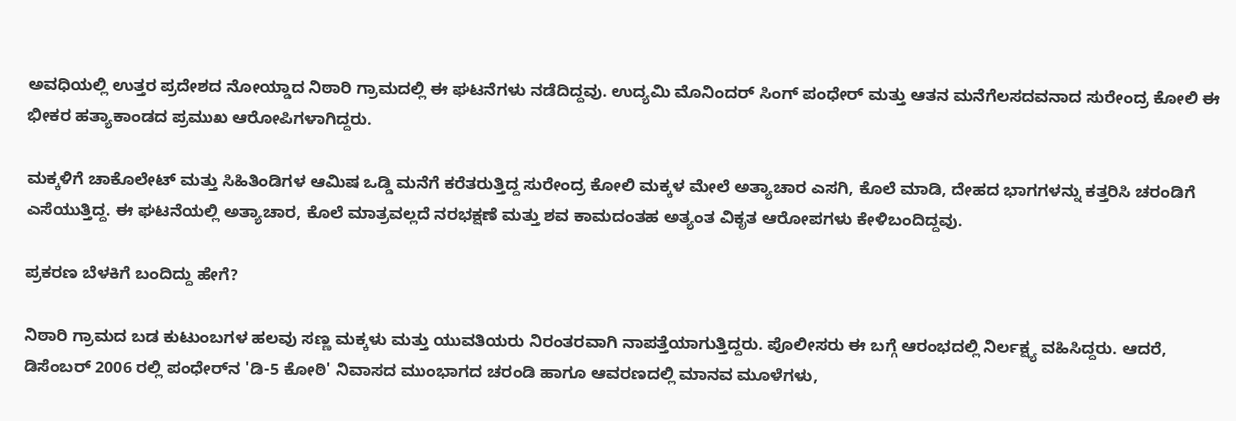ಅವಧಿಯಲ್ಲಿ ಉತ್ತರ ಪ್ರದೇಶದ ನೋಯ್ಡಾದ ನಿಠಾರಿ ಗ್ರಾಮದಲ್ಲಿ ಈ ಘಟನೆಗಳು ನಡೆದಿದ್ದವು. ಉದ್ಯಮಿ ಮೊನಿಂದರ್ ಸಿಂಗ್ ಪಂಧೇರ್ ಮತ್ತು ಆತನ ಮನೆಗೆಲಸದವನಾದ ಸುರೇಂದ್ರ ಕೋಲಿ ಈ ಭೀಕರ ಹತ್ಯಾಕಾಂಡದ ಪ್ರಮುಖ ಆರೋಪಿಗಳಾಗಿದ್ದರು.

ಮಕ್ಕಳಿಗೆ ಚಾಕೊಲೇಟ್ ಮತ್ತು ಸಿಹಿತಿಂಡಿಗಳ ಆಮಿಷ ಒಡ್ಡಿ ಮನೆಗೆ ಕರೆತರುತ್ತಿದ್ದ ಸುರೇಂದ್ರ ಕೋಲಿ ಮಕ್ಕಳ ಮೇಲೆ ಅತ್ಯಾಚಾರ ಎಸಗಿ, ಕೊಲೆ ಮಾಡಿ, ದೇಹದ ಭಾಗಗಳನ್ನು ಕತ್ತರಿಸಿ ಚರಂಡಿಗೆ ಎಸೆಯುತ್ತಿದ್ದ. ಈ ಘಟನೆಯಲ್ಲಿ ಅತ್ಯಾಚಾರ, ಕೊಲೆ ಮಾತ್ರವಲ್ಲದೆ ನರಭಕ್ಷಣೆ ಮತ್ತು ಶವ ಕಾಮದಂತಹ ಅತ್ಯಂತ ವಿಕೃತ ಆರೋಪಗಳು ಕೇಳಿಬಂದಿದ್ದವು.

ಪ್ರಕರಣ ಬೆಳಕಿಗೆ ಬಂದಿದ್ದು ಹೇಗೆ?

ನಿಠಾರಿ ಗ್ರಾಮದ ಬಡ ಕುಟುಂಬಗಳ ಹಲವು ಸಣ್ಣ ಮಕ್ಕಳು ಮತ್ತು ಯುವತಿಯರು ನಿರಂತರವಾಗಿ ನಾಪತ್ತೆಯಾಗುತ್ತಿದ್ದರು. ಪೊಲೀಸರು ಈ ಬಗ್ಗೆ ಆರಂಭದಲ್ಲಿ ನಿರ್ಲಕ್ಷ್ಯ ವಹಿಸಿದ್ದರು. ಆದರೆ, ಡಿಸೆಂಬರ್ 2006 ರಲ್ಲಿ ಪಂಧೇರ್‌ನ 'ಡಿ-5 ಕೋಠಿ' ನಿವಾಸದ ಮುಂಭಾಗದ ಚರಂಡಿ ಹಾಗೂ ಆವರಣದಲ್ಲಿ ಮಾನವ ಮೂಳೆಗಳು,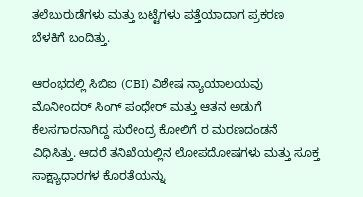ತಲೆಬುರುಡೆಗಳು ಮತ್ತು ಬಟ್ಟೆಗಳು ಪತ್ತೆಯಾದಾಗ ಪ್ರಕರಣ ಬೆಳಕಿಗೆ ಬಂದಿತ್ತು.

ಆರಂಭದಲ್ಲಿ ಸಿಬಿಐ (CBI) ವಿಶೇಷ ನ್ಯಾಯಾಲಯವು ಮೊನೀಂದರ್ ಸಿಂಗ್ ಪಂಧೇರ್‌ ಮತ್ತು ಆತನ ಅಡುಗೆ ಕೆಲಸಗಾರನಾಗಿದ್ದ ಸುರೇಂದ್ರ ಕೋಲಿಗೆ ರ ಮರಣದಂಡನೆ ವಿಧಿಸಿತ್ತು. ಆದರೆ ತನಿಖೆಯಲ್ಲಿನ ಲೋಪದೋಷಗಳು ಮತ್ತು ಸೂಕ್ತ ಸಾಕ್ಷ್ಯಾಧಾರಗಳ ಕೊರತೆಯನ್ನು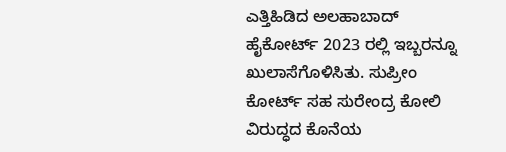ಎತ್ತಿಹಿಡಿದ ಅಲಹಾಬಾದ್ ಹೈಕೋರ್ಟ್ 2023 ರಲ್ಲಿ ಇಬ್ಬರನ್ನೂ ಖುಲಾಸೆಗೊಳಿಸಿತು. ಸುಪ್ರೀಂ ಕೋರ್ಟ್ ಸಹ ಸುರೇಂದ್ರ ಕೋಲಿ ವಿರುದ್ಧದ ಕೊನೆಯ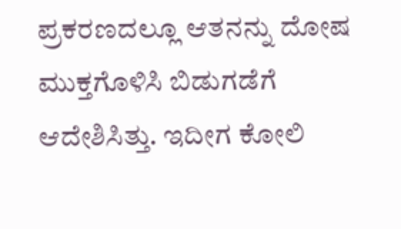ಪ್ರಕರಣದಲ್ಲೂ ಆತನನ್ನು ದೋಷ ಮುಕ್ತಗೊಳಿಸಿ ಬಿಡುಗಡೆಗೆ ಆದೇಶಿಸಿತ್ತು. ಇದೀಗ ಕೋಲಿ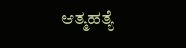ಆತ್ಮಹತ್ಯೆ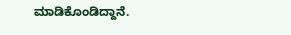ಮಾಡಿಕೊಂಡಿದ್ದಾನೆ.